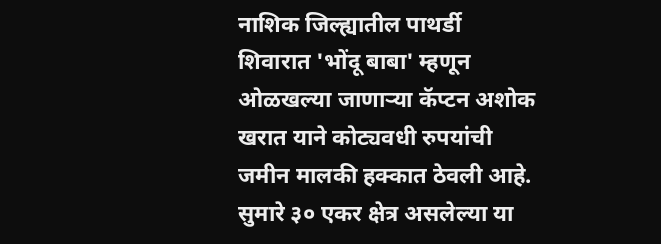नाशिक जिल्ह्यातील पाथर्डी शिवारात 'भोंदू बाबा' म्हणून ओळखल्या जाणाऱ्या कॅप्टन अशोक खरात याने कोट्यवधी रुपयांची जमीन मालकी हक्कात ठेवली आहे. सुमारे ३० एकर क्षेत्र असलेल्या या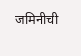जमिनीची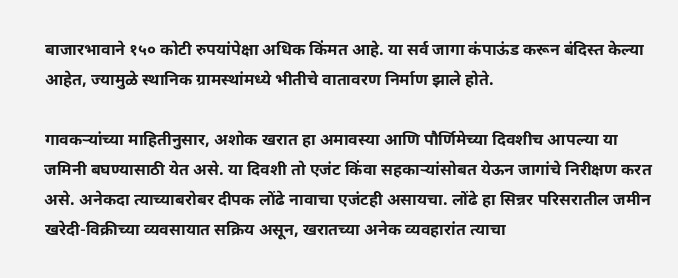बाजारभावाने १५० कोटी रुपयांपेक्षा अधिक किंमत आहे. या सर्व जागा कंपाऊंड करून बंदिस्त केल्या आहेत, ज्यामुळे स्थानिक ग्रामस्थांमध्ये भीतीचे वातावरण निर्माण झाले होते.

गावकऱ्यांच्या माहितीनुसार, अशोक खरात हा अमावस्या आणि पौर्णिमेच्या दिवशीच आपल्या या जमिनी बघण्यासाठी येत असे. या दिवशी तो एजंट किंवा सहकाऱ्यांसोबत येऊन जागांचे निरीक्षण करत असे. अनेकदा त्याच्याबरोबर दीपक लोंढे नावाचा एजंटही असायचा. लोंढे हा सिन्नर परिसरातील जमीन खरेदी-विक्रीच्या व्यवसायात सक्रिय असून, खरातच्या अनेक व्यवहारांत त्याचा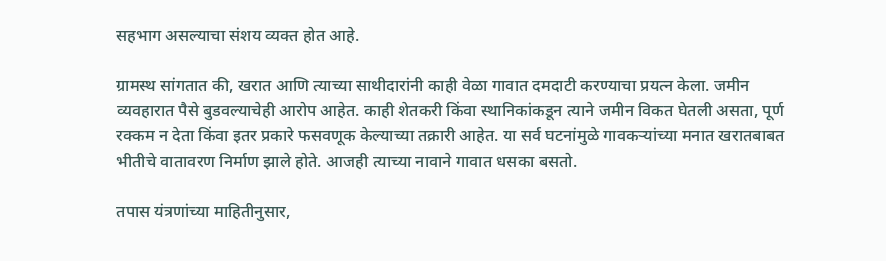सहभाग असल्याचा संशय व्यक्त होत आहे.

ग्रामस्थ सांगतात की, खरात आणि त्याच्या साथीदारांनी काही वेळा गावात दमदाटी करण्याचा प्रयत्न केला. जमीन व्यवहारात पैसे बुडवल्याचेही आरोप आहेत. काही शेतकरी किंवा स्थानिकांकडून त्याने जमीन विकत घेतली असता, पूर्ण रक्कम न देता किंवा इतर प्रकारे फसवणूक केल्याच्या तक्रारी आहेत. या सर्व घटनांमुळे गावकऱ्यांच्या मनात खरातबाबत भीतीचे वातावरण निर्माण झाले होते. आजही त्याच्या नावाने गावात धसका बसतो.

तपास यंत्रणांच्या माहितीनुसार,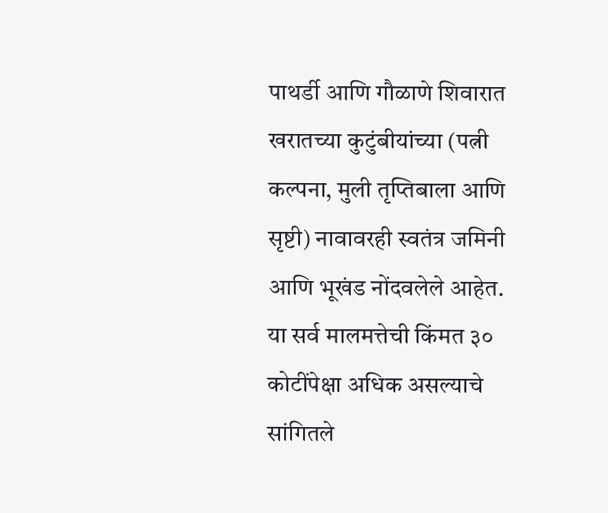पाथर्डी आणि गौळाणे शिवारात खरातच्या कुटुंबीयांच्या (पत्नी कल्पना, मुली तृप्तिबाला आणि सृष्टी) नावावरही स्वतंत्र जमिनी आणि भूखंड नोंदवलेले आहेत. या सर्व मालमत्तेची किंमत ३० कोटींपेक्षा अधिक असल्याचे सांगितले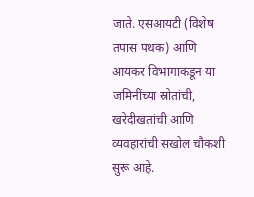जाते. एसआयटी (विशेष तपास पथक) आणि आयकर विभागाकडून या जमिनींच्या स्रोतांची, खरेदीखतांची आणि व्यवहारांची सखोल चौकशी सुरू आहे.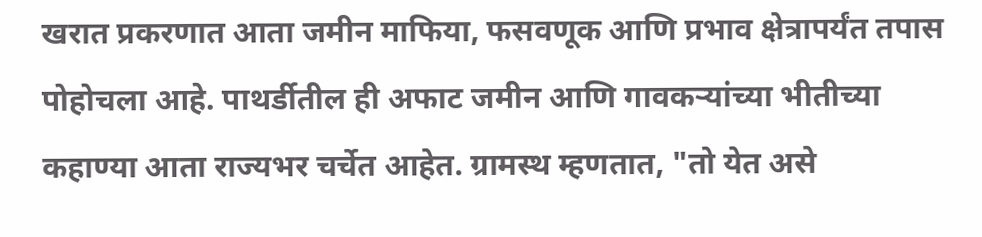खरात प्रकरणात आता जमीन माफिया, फसवणूक आणि प्रभाव क्षेत्रापर्यंत तपास पोहोचला आहे. पाथर्डीतील ही अफाट जमीन आणि गावकऱ्यांच्या भीतीच्या कहाण्या आता राज्यभर चर्चेत आहेत. ग्रामस्थ म्हणतात, "तो येत असे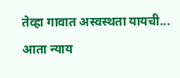तेव्हा गावात अस्वस्थता यायची... आता न्याय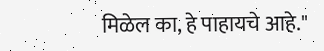मिळेल का, हे पाहायचे आहे."